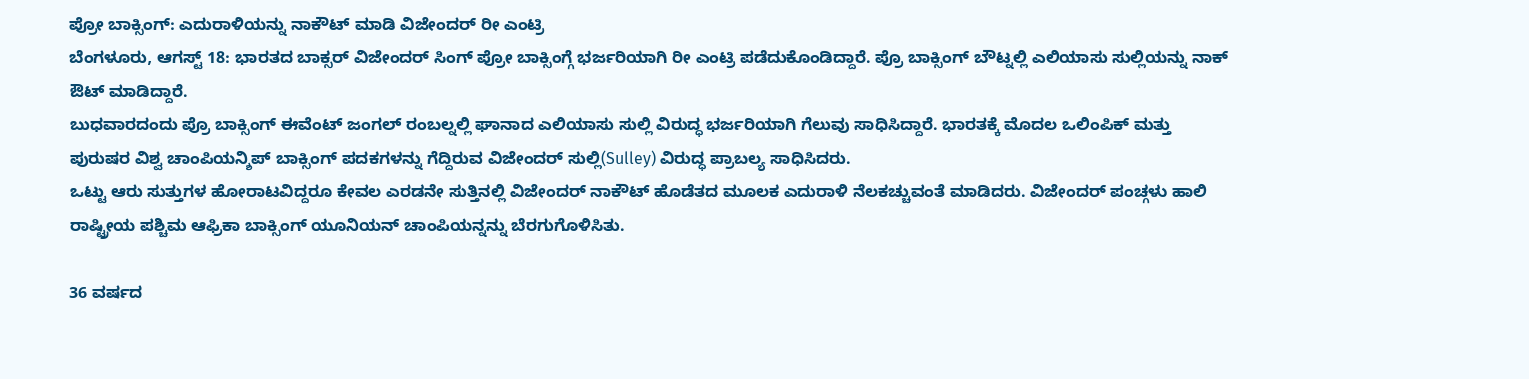ಪ್ರೋ ಬಾಕ್ಸಿಂಗ್: ಎದುರಾಳಿಯನ್ನು ನಾಕೌಟ್ ಮಾಡಿ ವಿಜೇಂದರ್ ರೀ ಎಂಟ್ರಿ
ಬೆಂಗಳೂರು, ಆಗಸ್ಟ್ 18: ಭಾರತದ ಬಾಕ್ಸರ್ ವಿಜೇಂದರ್ ಸಿಂಗ್ ಪ್ರೋ ಬಾಕ್ಸಿಂಗ್ಗೆ ಭರ್ಜರಿಯಾಗಿ ರೀ ಎಂಟ್ರಿ ಪಡೆದುಕೊಂಡಿದ್ದಾರೆ. ಪ್ರೊ ಬಾಕ್ಸಿಂಗ್ ಬೌಟ್ನಲ್ಲಿ ಎಲಿಯಾಸು ಸುಲ್ಲಿಯನ್ನು ನಾಕ್ ಔಟ್ ಮಾಡಿದ್ದಾರೆ.
ಬುಧವಾರದಂದು ಪ್ರೊ ಬಾಕ್ಸಿಂಗ್ ಈವೆಂಟ್ ಜಂಗಲ್ ರಂಬಲ್ನಲ್ಲಿ ಘಾನಾದ ಎಲಿಯಾಸು ಸುಲ್ಲಿ ವಿರುದ್ಧ ಭರ್ಜರಿಯಾಗಿ ಗೆಲುವು ಸಾಧಿಸಿದ್ದಾರೆ. ಭಾರತಕ್ಕೆ ಮೊದಲ ಒಲಿಂಪಿಕ್ ಮತ್ತು ಪುರುಷರ ವಿಶ್ವ ಚಾಂಪಿಯನ್ಶಿಪ್ ಬಾಕ್ಸಿಂಗ್ ಪದಕಗಳನ್ನು ಗೆದ್ದಿರುವ ವಿಜೇಂದರ್ ಸುಲ್ಲಿ(Sulley) ವಿರುದ್ಧ ಪ್ರಾಬಲ್ಯ ಸಾಧಿಸಿದರು.
ಒಟ್ಟು ಆರು ಸುತ್ತುಗಳ ಹೋರಾಟವಿದ್ದರೂ ಕೇವಲ ಎರಡನೇ ಸುತ್ತಿನಲ್ಲಿ ವಿಜೇಂದರ್ ನಾಕೌಟ್ ಹೊಡೆತದ ಮೂಲಕ ಎದುರಾಳಿ ನೆಲಕಚ್ಚುವಂತೆ ಮಾಡಿದರು. ವಿಜೇಂದರ್ ಪಂಚ್ಗಳು ಹಾಲಿ ರಾಷ್ಟ್ರೀಯ ಪಶ್ಚಿಮ ಆಫ್ರಿಕಾ ಬಾಕ್ಸಿಂಗ್ ಯೂನಿಯನ್ ಚಾಂಪಿಯನ್ನನ್ನು ಬೆರಗುಗೊಳಿಸಿತು.

36 ವರ್ಷದ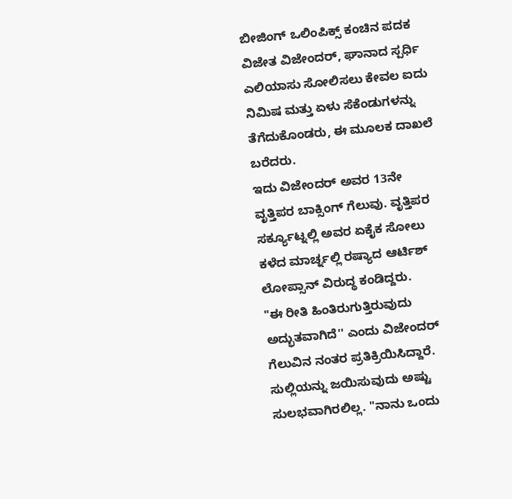ಬೀಜಿಂಗ್ ಒಲಿಂಪಿಕ್ಸ್ ಕಂಚಿನ ಪದಕ ವಿಜೇತ ವಿಜೇಂದರ್, ಘಾನಾದ ಸ್ಪರ್ಧಿ ಎಲಿಯಾಸು ಸೋಲಿಸಲು ಕೇವಲ ಐದು ನಿಮಿಷ ಮತ್ತು ಏಳು ಸೆಕೆಂಡುಗಳನ್ನು ತೆಗೆದುಕೊಂಡರು, ಈ ಮೂಲಕ ದಾಖಲೆ ಬರೆದರು.
ಇದು ವಿಜೇಂದರ್ ಅವರ 13ನೇ ವೃತ್ತಿಪರ ಬಾಕ್ಸಿಂಗ್ ಗೆಲುವು. ವೃತ್ತಿಪರ ಸರ್ಕ್ಯೂಟ್ನಲ್ಲಿ ಅವರ ಏಕೈಕ ಸೋಲು ಕಳೆದ ಮಾರ್ಚ್ನಲ್ಲಿ ರಷ್ಯಾದ ಆರ್ಟಿಶ್ ಲೋಪ್ಸಾನ್ ವಿರುದ್ಧ ಕಂಡಿದ್ದರು.
"ಈ ರೀತಿ ಹಿಂತಿರುಗುತ್ತಿರುವುದು ಅದ್ಭುತವಾಗಿದೆ'' ಎಂದು ವಿಜೇಂದರ್ ಗೆಲುವಿನ ನಂತರ ಪ್ರತಿಕ್ರಿಯಿಸಿದ್ದಾರೆ. ಸುಲ್ಲಿಯನ್ನು ಜಯಿಸುವುದು ಅಷ್ಟು ಸುಲಭವಾಗಿರಲಿಲ್ಲ. "ನಾನು ಒಂದು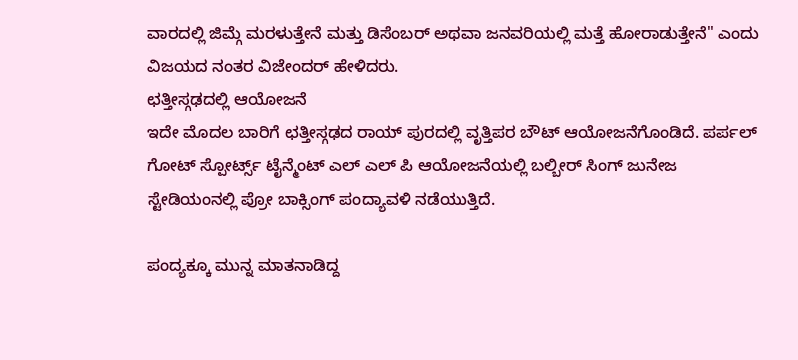ವಾರದಲ್ಲಿ ಜಿಮ್ಗೆ ಮರಳುತ್ತೇನೆ ಮತ್ತು ಡಿಸೆಂಬರ್ ಅಥವಾ ಜನವರಿಯಲ್ಲಿ ಮತ್ತೆ ಹೋರಾಡುತ್ತೇನೆ" ಎಂದು ವಿಜಯದ ನಂತರ ವಿಜೇಂದರ್ ಹೇಳಿದರು.
ಛತ್ತೀಸ್ಗಢದಲ್ಲಿ ಆಯೋಜನೆ
ಇದೇ ಮೊದಲ ಬಾರಿಗೆ ಛತ್ತೀಸ್ಗಢದ ರಾಯ್ ಪುರದಲ್ಲಿ ವೃತ್ತಿಪರ ಬೌಟ್ ಆಯೋಜನೆಗೊಂಡಿದೆ. ಪರ್ಪಲ್ ಗೋಟ್ ಸ್ಪೋರ್ಟ್ಸ್ ಟೈನ್ಮೆಂಟ್ ಎಲ್ ಎಲ್ ಪಿ ಆಯೋಜನೆಯಲ್ಲಿ ಬಲ್ಬೀರ್ ಸಿಂಗ್ ಜುನೇಜ ಸ್ಟೇಡಿಯಂನಲ್ಲಿ ಪ್ರೋ ಬಾಕ್ಸಿಂಗ್ ಪಂದ್ಯಾವಳಿ ನಡೆಯುತ್ತಿದೆ.

ಪಂದ್ಯಕ್ಕೂ ಮುನ್ನ ಮಾತನಾಡಿದ್ದ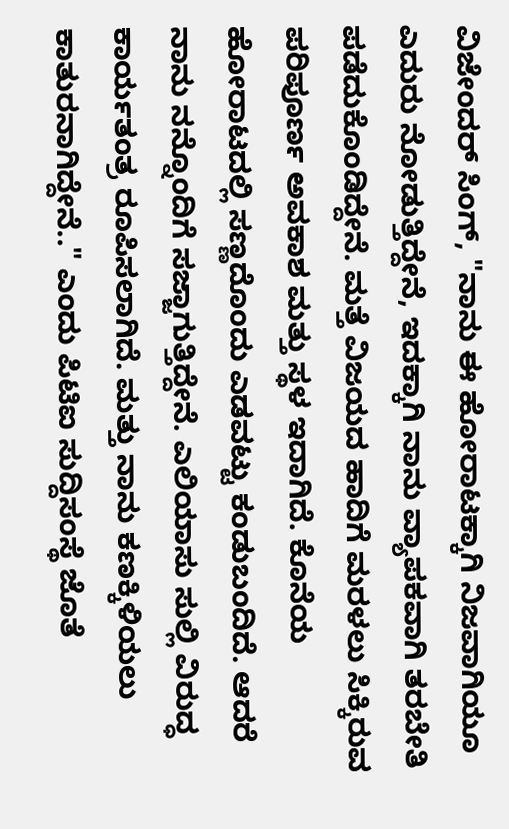ವಿಜೇಂದರ್ ಸಿಂಗ್, "ನಾನು ಈ ಹೋರಾಟಕ್ಕಾಗಿ ನಿಜವಾಗಿಯೂ ಎದುರು ನೋಡುತ್ತಿದ್ದೇನೆ, ಇದಕ್ಕಾಗಿ ನಾನು ವ್ಯಾಪಕವಾಗಿ ತರಬೇತಿ ಪಡೆದುಕೊಂಡಿದ್ದೇನೆ. ಮತ್ತೆ ವಿಜಯದ ಹಾದಿಗೆ ಮರಳಲು ಸಿಕ್ಕಿರುವ ಪರಿಪೂರ್ಣ ಅವಕಾಶ ಮತ್ತು ಸ್ಥಳ ಇದಾಗಿದೆ. ಕೊನೆಯ ಹೋರಾಟದಲ್ಲಿ ಸಣ್ಣದೊಂದು ಎಡವಟ್ಟು ಕಂಡುಬಂದಿದೆ. ಆದರೆ ನಾನು ನನ್ನೊಂದಿಗೆ ಸಜ್ಜಾಗುತ್ತಿದ್ದೇನೆ. ಎಲಿಯಾಸು ಸುಲ್ಲಿ ವಿರುದ್ಧ ಕಾರ್ಯತಂತ್ರ ರೂಪಿಸಲಾಗಿದೆ. ಮತ್ತು ನಾನು ಕಣಕ್ಕಿಳಿಯಲು ಕಾತುರನಾಗಿದ್ದೇನೆ.." ಎಂದು ಪಿಟಿಐ ಸುದ್ದಿಸಂಸ್ಥೆ ಜೊತೆ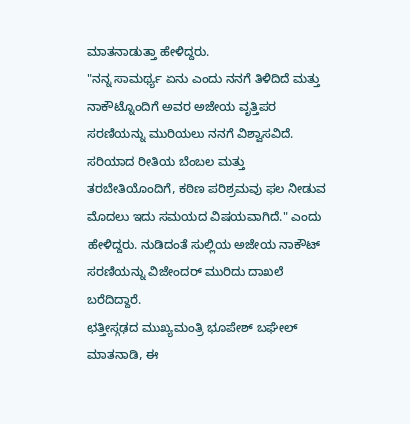ಮಾತನಾಡುತ್ತಾ ಹೇಳಿದ್ದರು.
"ನನ್ನ ಸಾಮರ್ಥ್ಯ ಏನು ಎಂದು ನನಗೆ ತಿಳಿದಿದೆ ಮತ್ತು ನಾಕೌಟ್ನೊಂದಿಗೆ ಅವರ ಅಜೇಯ ವೃತ್ತಿಪರ ಸರಣಿಯನ್ನು ಮುರಿಯಲು ನನಗೆ ವಿಶ್ವಾಸವಿದೆ. ಸರಿಯಾದ ರೀತಿಯ ಬೆಂಬಲ ಮತ್ತು ತರಬೇತಿಯೊಂದಿಗೆ, ಕಠಿಣ ಪರಿಶ್ರಮವು ಫಲ ನೀಡುವ ಮೊದಲು ಇದು ಸಮಯದ ವಿಷಯವಾಗಿದೆ." ಎಂದು ಹೇಳಿದ್ದರು. ನುಡಿದಂತೆ ಸುಲ್ಲಿಯ ಅಜೇಯ ನಾಕೌಟ್ ಸರಣಿಯನ್ನು ವಿಜೇಂದರ್ ಮುರಿದು ದಾಖಲೆ ಬರೆದಿದ್ದಾರೆ.
ಛತ್ತೀಸ್ಗಢದ ಮುಖ್ಯಮಂತ್ರಿ ಭೂಪೇಶ್ ಬಘೇಲ್ ಮಾತನಾಡಿ, ಈ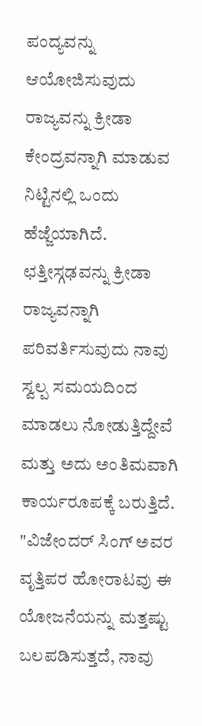ಪಂದ್ಯವನ್ನು ಆಯೋಜಿಸುವುದು ರಾಜ್ಯವನ್ನು ಕ್ರೀಡಾ ಕೇಂದ್ರವನ್ನಾಗಿ ಮಾಡುವ ನಿಟ್ಟಿನಲ್ಲಿ ಒಂದು ಹೆಜ್ಜೆಯಾಗಿದೆ. ಛತ್ತೀಸ್ಗಢವನ್ನು ಕ್ರೀಡಾ ರಾಜ್ಯವನ್ನಾಗಿ ಪರಿವರ್ತಿಸುವುದು ನಾವು ಸ್ವಲ್ಪ ಸಮಯದಿಂದ ಮಾಡಲು ನೋಡುತ್ತಿದ್ದೇವೆ ಮತ್ತು ಅದು ಅಂತಿಮವಾಗಿ ಕಾರ್ಯರೂಪಕ್ಕೆ ಬರುತ್ತಿದೆ.
"ವಿಜೇಂದರ್ ಸಿಂಗ್ ಅವರ ವೃತ್ತಿಪರ ಹೋರಾಟವು ಈ ಯೋಜನೆಯನ್ನು ಮತ್ತಷ್ಟು ಬಲಪಡಿಸುತ್ತದೆ, ನಾವು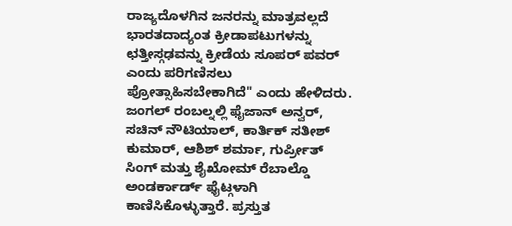ರಾಜ್ಯದೊಳಗಿನ ಜನರನ್ನು ಮಾತ್ರವಲ್ಲದೆ ಭಾರತದಾದ್ಯಂತ ಕ್ರೀಡಾಪಟುಗಳನ್ನು ಛತ್ತೀಸ್ಗಢವನ್ನು ಕ್ರೀಡೆಯ ಸೂಪರ್ ಪವರ್ ಎಂದು ಪರಿಗಣಿಸಲು ಪ್ರೋತ್ಸಾಹಿಸಬೇಕಾಗಿದೆ" ಎಂದು ಹೇಳಿದರು.
ಜಂಗಲ್ ರಂಬಲ್ನಲ್ಲಿ ಫೈಜಾನ್ ಅನ್ವರ್, ಸಚಿನ್ ನೌಟಿಯಾಲ್, ಕಾರ್ತಿಕ್ ಸತೀಶ್ ಕುಮಾರ್, ಆಶಿಶ್ ಶರ್ಮಾ, ಗುರ್ಪ್ರೀತ್ ಸಿಂಗ್ ಮತ್ತು ಶೈಖೋಮ್ ರೆಬಾಲ್ಡೊ ಅಂಡರ್ಕಾರ್ಡ್ ಫೈಟ್ಗಳಾಗಿ ಕಾಣಿಸಿಕೊಳ್ಳುತ್ತಾರೆ. ಪ್ರಸ್ತುತ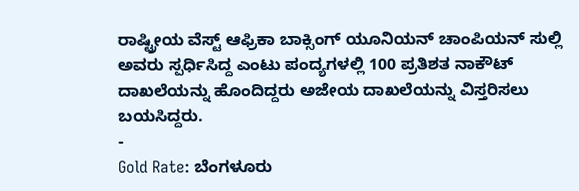ರಾಷ್ಟ್ರೀಯ ವೆಸ್ಟ್ ಆಫ್ರಿಕಾ ಬಾಕ್ಸಿಂಗ್ ಯೂನಿಯನ್ ಚಾಂಪಿಯನ್ ಸುಲ್ಲಿ ಅವರು ಸ್ಪರ್ಧಿಸಿದ್ದ ಎಂಟು ಪಂದ್ಯಗಳಲ್ಲಿ 100 ಪ್ರತಿಶತ ನಾಕೌಟ್ ದಾಖಲೆಯನ್ನು ಹೊಂದಿದ್ದರು ಅಜೇಯ ದಾಖಲೆಯನ್ನು ವಿಸ್ತರಿಸಲು ಬಯಸಿದ್ದರು.
-
Gold Rate: ಬೆಂಗಳೂರು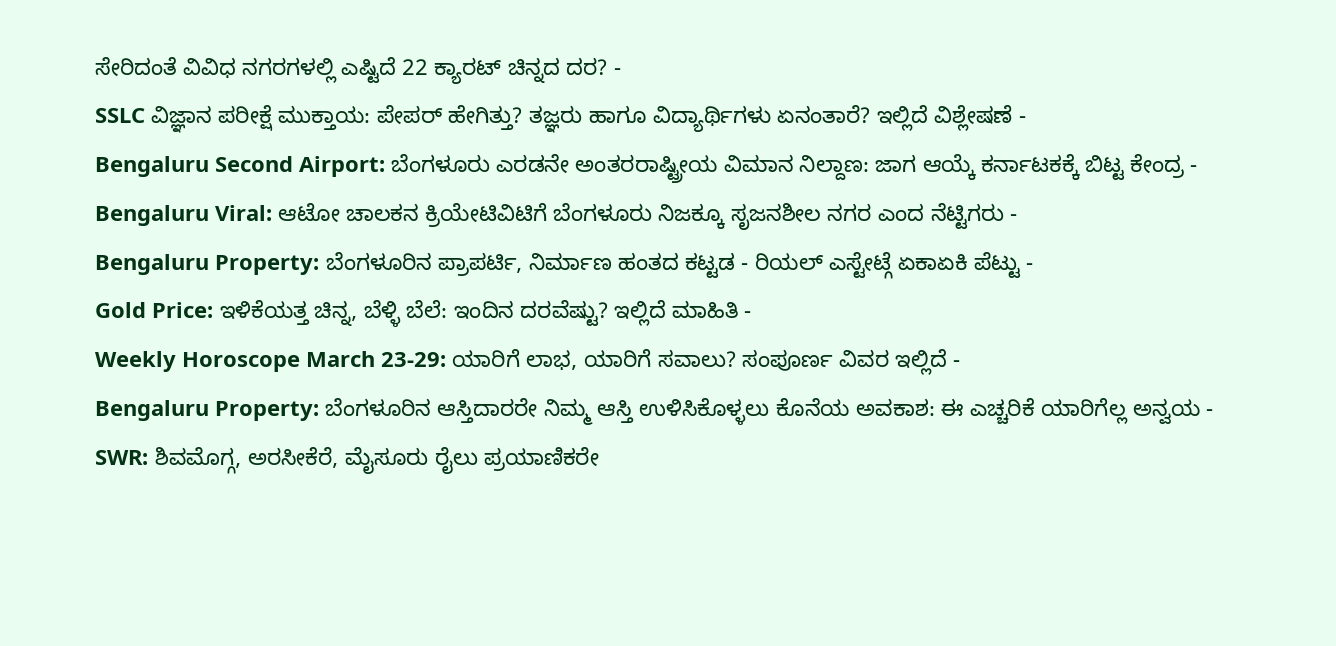ಸೇರಿದಂತೆ ವಿವಿಧ ನಗರಗಳಲ್ಲಿ ಎಷ್ಟಿದೆ 22 ಕ್ಯಾರಟ್ ಚಿನ್ನದ ದರ? -
SSLC ವಿಜ್ಞಾನ ಪರೀಕ್ಷೆ ಮುಕ್ತಾಯ: ಪೇಪರ್ ಹೇಗಿತ್ತು? ತಜ್ಞರು ಹಾಗೂ ವಿದ್ಯಾರ್ಥಿಗಳು ಏನಂತಾರೆ? ಇಲ್ಲಿದೆ ವಿಶ್ಲೇಷಣೆ -
Bengaluru Second Airport: ಬೆಂಗಳೂರು ಎರಡನೇ ಅಂತರರಾಷ್ಟ್ರೀಯ ವಿಮಾನ ನಿಲ್ದಾಣ: ಜಾಗ ಆಯ್ಕೆ ಕರ್ನಾಟಕಕ್ಕೆ ಬಿಟ್ಟ ಕೇಂದ್ರ -
Bengaluru Viral: ಆಟೋ ಚಾಲಕನ ಕ್ರಿಯೇಟಿವಿಟಿಗೆ ಬೆಂಗಳೂರು ನಿಜಕ್ಕೂ ಸೃಜನಶೀಲ ನಗರ ಎಂದ ನೆಟ್ಟಿಗರು -
Bengaluru Property: ಬೆಂಗಳೂರಿನ ಪ್ರಾಪರ್ಟಿ, ನಿರ್ಮಾಣ ಹಂತದ ಕಟ್ಟಡ - ರಿಯಲ್ ಎಸ್ಟೇಟ್ಗೆ ಏಕಾಏಕಿ ಪೆಟ್ಟು -
Gold Price: ಇಳಿಕೆಯತ್ತ ಚಿನ್ನ, ಬೆಳ್ಳಿ ಬೆಲೆ: ಇಂದಿನ ದರವೆಷ್ಟು? ಇಲ್ಲಿದೆ ಮಾಹಿತಿ -
Weekly Horoscope March 23-29: ಯಾರಿಗೆ ಲಾಭ, ಯಾರಿಗೆ ಸವಾಲು? ಸಂಪೂರ್ಣ ವಿವರ ಇಲ್ಲಿದೆ -
Bengaluru Property: ಬೆಂಗಳೂರಿನ ಆಸ್ತಿದಾರರೇ ನಿಮ್ಮ ಆಸ್ತಿ ಉಳಿಸಿಕೊಳ್ಳಲು ಕೊನೆಯ ಅವಕಾಶ: ಈ ಎಚ್ಚರಿಕೆ ಯಾರಿಗೆಲ್ಲ ಅನ್ವಯ -
SWR: ಶಿವಮೊಗ್ಗ, ಅರಸೀಕೆರೆ, ಮೈಸೂರು ರೈಲು ಪ್ರಯಾಣಿಕರೇ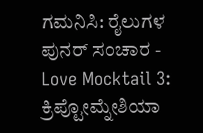ಗಮನಿಸಿ: ರೈಲುಗಳ ಪುನರ್ ಸಂಚಾರ -
Love Mocktail 3: ಕ್ರಿಪ್ಟೋಮ್ನೇಶಿಯಾ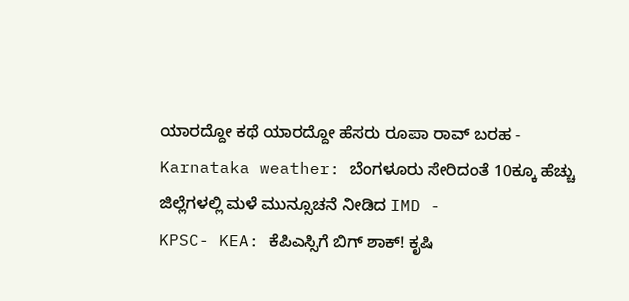ಯಾರದ್ದೋ ಕಥೆ ಯಾರದ್ದೋ ಹೆಸರು ರೂಪಾ ರಾವ್ ಬರಹ -
Karnataka weather: ಬೆಂಗಳೂರು ಸೇರಿದಂತೆ 10ಕ್ಕೂ ಹೆಚ್ಚು ಜಿಲ್ಲೆಗಳಲ್ಲಿ ಮಳೆ ಮುನ್ಸೂಚನೆ ನೀಡಿದ IMD -
KPSC- KEA: ಕೆಪಿಎಸ್ಸಿಗೆ ಬಿಗ್ ಶಾಕ್! ಕೃಷಿ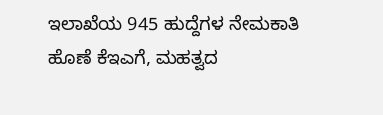ಇಲಾಖೆಯ 945 ಹುದ್ದೆಗಳ ನೇಮಕಾತಿ ಹೊಣೆ ಕೆಇಎಗೆ, ಮಹತ್ವದ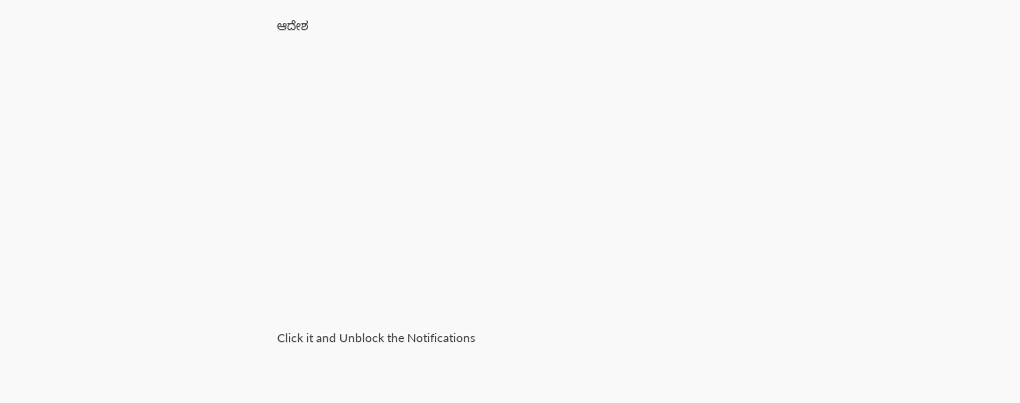ಆದೇಶ












Click it and Unblock the Notifications